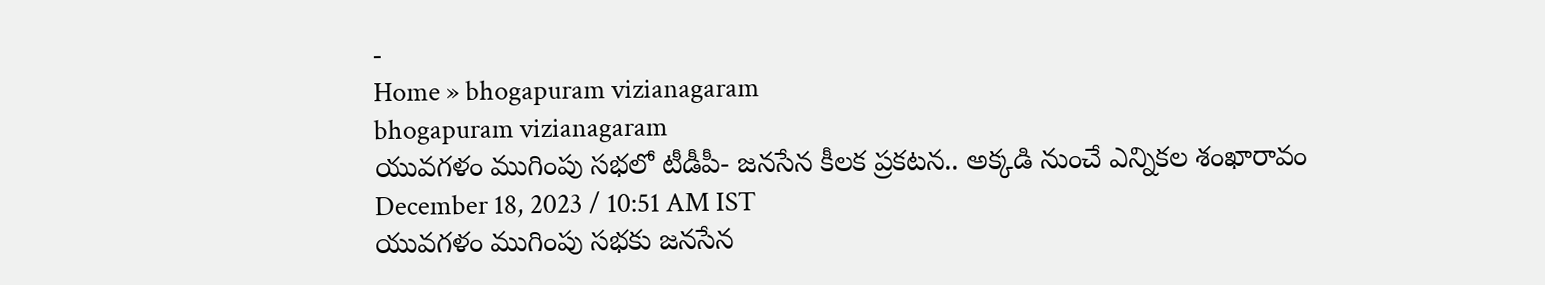-
Home » bhogapuram vizianagaram
bhogapuram vizianagaram
యువగళం ముగింపు సభలో టీడీపీ- జనసేన కీలక ప్రకటన.. అక్కడి నుంచే ఎన్నికల శంఖారావం
December 18, 2023 / 10:51 AM IST
యువగళం ముగింపు సభకు జనసేన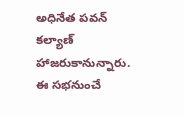అధినేత పవన్ కల్యాణ్ హాజరుకానున్నారు. ఈ సభనుంచే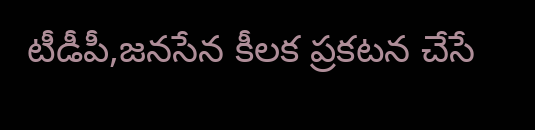టీడీపీ,జనసేన కీలక ప్రకటన చేసే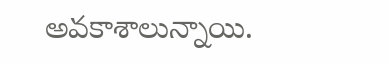అవకాశాలున్నాయి.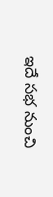ఇదే సభ నుంచి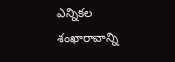ఎన్నికల శంఖారావాన్ని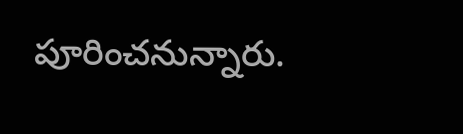పూరించనున్నారు.